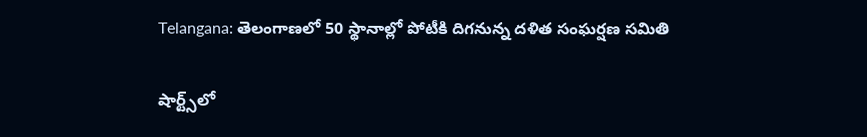Telangana: తెలంగాణలో 50 స్థానాల్లో పోటీకి దిగనున్న దళిత సంఘర్షణ సమితి

షార్ట్స్‌లో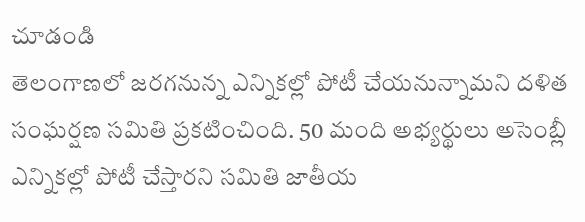చూడండి
తెలంగాణలో జరగనున్న ఎన్నికల్లో పోటీ చేయనున్నామని దళిత సంఘర్షణ సమితి ప్రకటించింది. 50 మంది అభ్యర్థులు అసెంబ్లీ ఎన్నికల్లో పోటీ చేస్తారని సమితి జాతీయ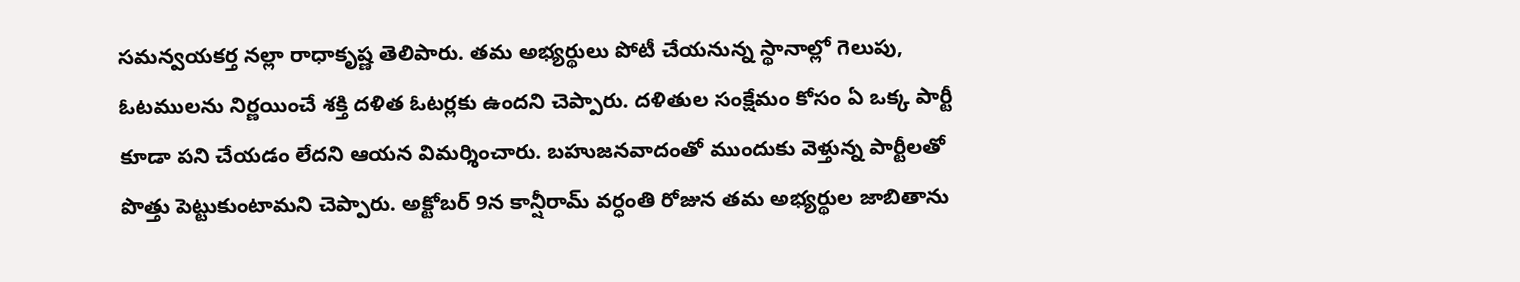సమన్వయకర్త నల్లా రాధాకృష్ణ తెలిపారు. తమ అభ్యర్థులు పోటీ చేయనున్న స్థానాల్లో గెలుపు, ఓటములను నిర్ణయించే శక్తి దళిత ఓటర్లకు ఉందని చెప్పారు. దళితుల సంక్షేమం కోసం ఏ ఒక్క పార్టీ కూడా పని చేయడం లేదని ఆయన విమర్శించారు. బహుజనవాదంతో ముందుకు వెళ్తున్న పార్టీలతో పొత్తు పెట్టుకుంటామని చెప్పారు. అక్టోబర్ 9న కాన్షీరామ్ వర్ధంతి రోజున తమ అభ్యర్థుల జాబితాను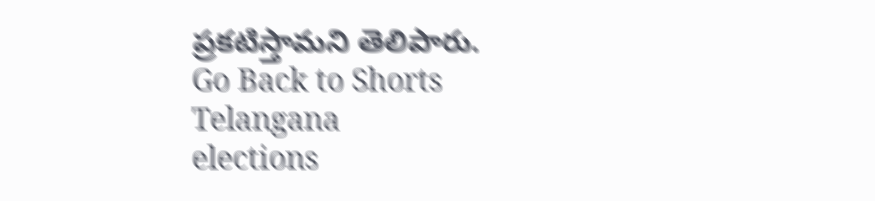ప్రకటిస్తామని తెలిపారు.
Go Back to Shorts
Telangana
elections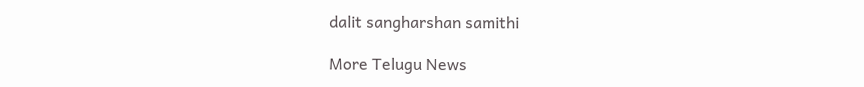dalit sangharshan samithi

More Telugu News